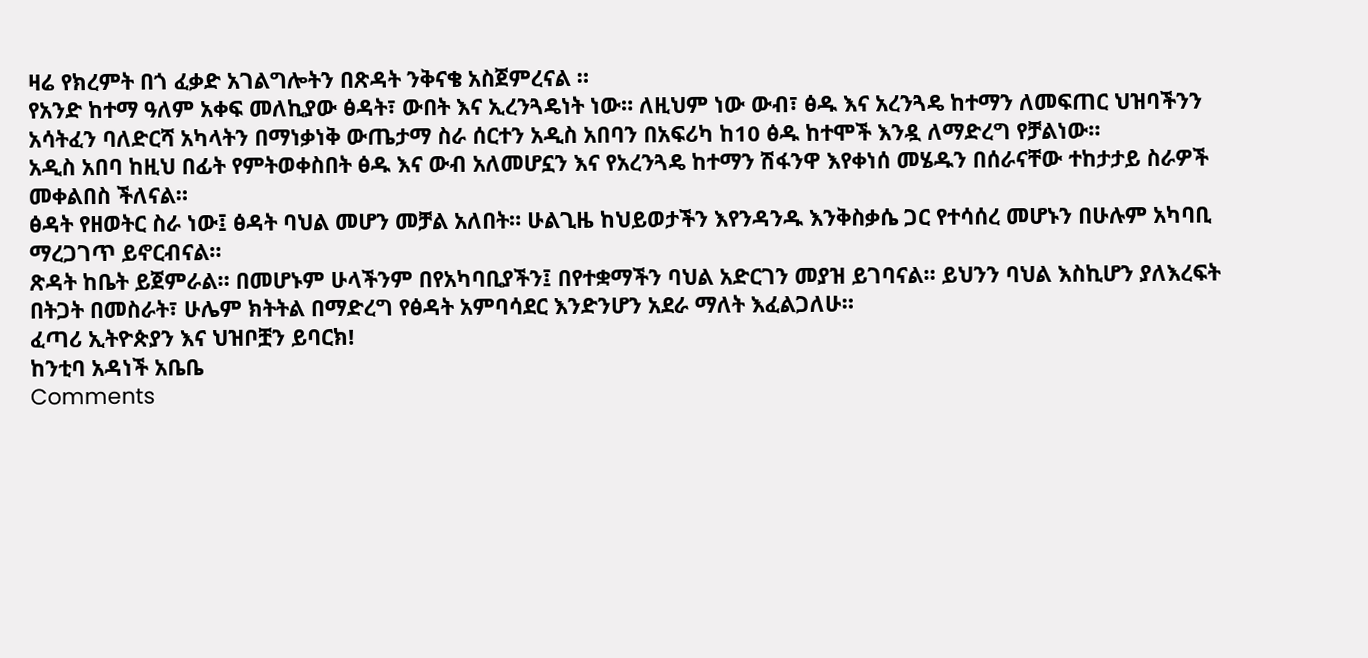ዛሬ የክረምት በጎ ፈቃድ አገልግሎትን በጽዳት ንቅናቄ አስጀምረናል ።
የአንድ ከተማ ዓለም አቀፍ መለኪያው ፅዳት፣ ውበት እና ኢረንጓዴነት ነው። ለዚህም ነው ውብ፣ ፅዱ እና አረንጓዴ ከተማን ለመፍጠር ህዝባችንን አሳትፈን ባለድርሻ አካላትን በማነቃነቅ ውጤታማ ስራ ሰርተን አዲስ አበባን በአፍሪካ ከ10 ፅዱ ከተሞች እንዷ ለማድረግ የቻልነው።
አዲስ አበባ ከዚህ በፊት የምትወቀስበት ፅዱ እና ውብ አለመሆኗን እና የአረንጓዴ ከተማን ሽፋንዋ እየቀነሰ መሄዱን በሰራናቸው ተከታታይ ስራዎች መቀልበስ ችለናል።
ፅዳት የዘወትር ስራ ነው፤ ፅዳት ባህል መሆን መቻል አለበት። ሁልጊዜ ከህይወታችን እየንዳንዱ እንቅስቃሴ ጋር የተሳሰረ መሆኑን በሁሉም አካባቢ ማረጋገጥ ይኖርብናል።
ጽዳት ከቤት ይጀምራል። በመሆኑም ሁላችንም በየአካባቢያችን፤ በየተቋማችን ባህል አድርገን መያዝ ይገባናል። ይህንን ባህል እስኪሆን ያለእረፍት በትጋት በመስራት፣ ሁሌም ክትትል በማድረግ የፅዳት አምባሳደር እንድንሆን አደራ ማለት እፈልጋለሁ።
ፈጣሪ ኢትዮጵያን እና ህዝቦቿን ይባርክ!
ከንቲባ አዳነች አቤቤ
Comments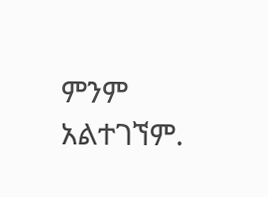ምንም አልተገኘም.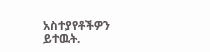አስተያየቶችዎን ይተዉት.